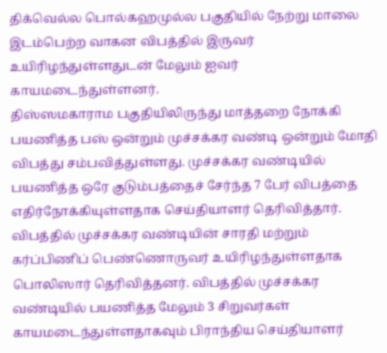திக்வெல்ல பொல்கஹமுல்ல பகுதியில் நேற்று மாலை இடம்பெற்ற வாகன விபத்தில் இருவர் உயிரிழந்துள்ளதுடன் மேலும் ஐவர் காயமடைந்துள்ளனர்.
திஸ்ஸமகாராம பகுதியிலிருந்து மாத்தறை நோக்கி பயணித்த பஸ் ஒன்றும் முச்சக்கர வண்டி ஒன்றும் மோதி விபத்து சம்பவித்துள்ளது. முச்சக்கர வண்டியில் பயணித்த ஒரே குடும்பத்தைச் சேர்ந்த 7 பேர் விபத்தை எதிர்நோக்கியுள்ளதாக செய்தியாளர் தெரிவித்தார்.
விபத்தில் முச்சக்கர வண்டியின் சாரதி மற்றும் கர்ப்பிணிப் பெண்ணொருவர் உயிரிழந்துள்ளதாக பொலிஸார் தெரிவித்தனர். விபத்தில் முச்சக்கர வண்டியில் பயணித்த மேலும் 3 சிறுவர்கள் காயமடைந்துள்ளதாகவும் பிராந்திய செய்தியாளர்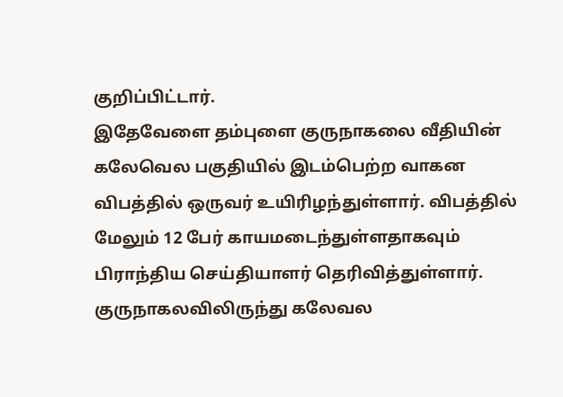குறிப்பிட்டார்.
இதேவேளை தம்புளை குருநாகலை வீதியின் கலேவெல பகுதியில் இடம்பெற்ற வாகன விபத்தில் ஒருவர் உயிரிழந்துள்ளார். விபத்தில் மேலும் 12 பேர் காயமடைந்துள்ளதாகவும் பிராந்திய செய்தியாளர் தெரிவித்துள்ளார்.
குருநாகலவிலிருந்து கலேவல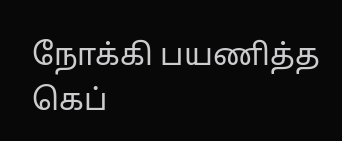நோக்கி பயணித்த கெப்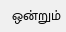ஒன்றும்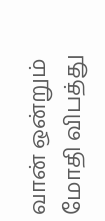வான் ஒன்றும் மோதி விபத்து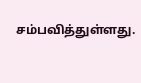சம்பவித்துள்ளது.